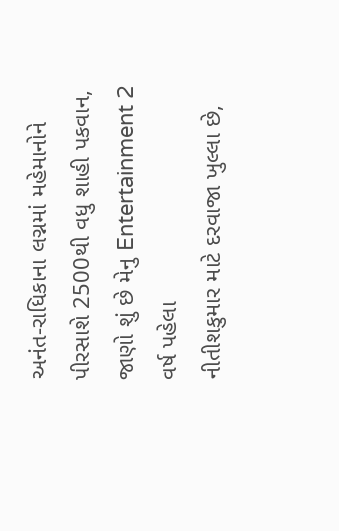અનંત-રાધિકાના લગ્નમાં મહેમાનોને પીરસાશે 2500થી વધુ શાહી પકવાન, જાણો શું છે મેનુ Entertainment 2 વર્ષ પહેલા
નીતીશકુમાર માટે દરવાજા ખુલ્લા છે,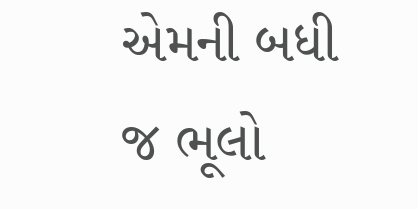એમની બધી જ ભૂલો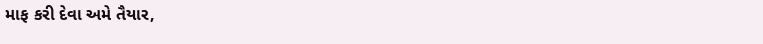માફ કરી દેવા અમે તૈયાર,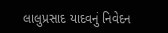લાલુપ્રસાદ યાદવનું નિવેદન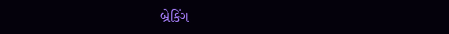બ્રેકિંગ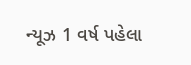ન્યૂઝ 1 વર્ષ પહેલા